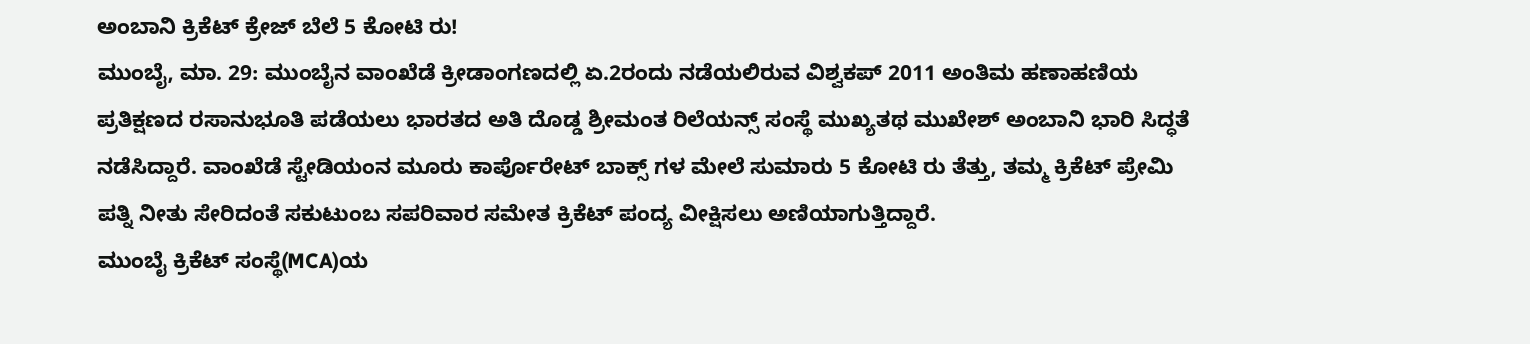ಅಂಬಾನಿ ಕ್ರಿಕೆಟ್ ಕ್ರೇಜ್ ಬೆಲೆ 5 ಕೋಟಿ ರು!
ಮುಂಬೈ, ಮಾ. 29: ಮುಂಬೈನ ವಾಂಖೆಡೆ ಕ್ರೀಡಾಂಗಣದಲ್ಲಿ ಏ.2ರಂದು ನಡೆಯಲಿರುವ ವಿಶ್ವಕಪ್ 2011 ಅಂತಿಮ ಹಣಾಹಣಿಯ ಪ್ರತಿಕ್ಷಣದ ರಸಾನುಭೂತಿ ಪಡೆಯಲು ಭಾರತದ ಅತಿ ದೊಡ್ಡ ಶ್ರೀಮಂತ ರಿಲೆಯನ್ಸ್ ಸಂಸ್ಥೆ ಮುಖ್ಯತಥ ಮುಖೇಶ್ ಅಂಬಾನಿ ಭಾರಿ ಸಿದ್ಧತೆ ನಡೆಸಿದ್ದಾರೆ. ವಾಂಖೆಡೆ ಸ್ಟೇಡಿಯಂನ ಮೂರು ಕಾರ್ಪೊರೇಟ್ ಬಾಕ್ಸ್ ಗಳ ಮೇಲೆ ಸುಮಾರು 5 ಕೋಟಿ ರು ತೆತ್ತು, ತಮ್ಮ ಕ್ರಿಕೆಟ್ ಪ್ರೇಮಿ ಪತ್ನಿ ನೀತು ಸೇರಿದಂತೆ ಸಕುಟುಂಬ ಸಪರಿವಾರ ಸಮೇತ ಕ್ರಿಕೆಟ್ ಪಂದ್ಯ ವೀಕ್ಷಿಸಲು ಅಣಿಯಾಗುತ್ತಿದ್ದಾರೆ.
ಮುಂಬೈ ಕ್ರಿಕೆಟ್ ಸಂಸ್ಥೆ(MCA)ಯ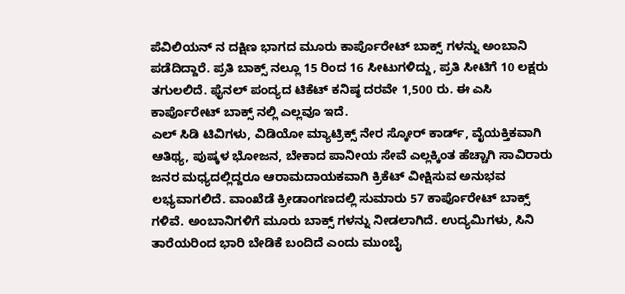ಪೆವಿಲಿಯನ್ ನ ದಕ್ಷಿಣ ಭಾಗದ ಮೂರು ಕಾರ್ಪೊರೇಟ್ ಬಾಕ್ಸ್ ಗಳನ್ನು ಅಂಬಾನಿ ಪಡೆದಿದ್ದಾರೆ. ಪ್ರತಿ ಬಾಕ್ಸ್ ನಲ್ಲೂ 15 ರಿಂದ 16 ಸೀಟುಗಳಿದ್ದು, ಪ್ರತಿ ಸೀಟಿಗೆ 10 ಲಕ್ಷರು ತಗುಲಲಿದೆ. ಫೈನಲ್ ಪಂದ್ಯದ ಟಿಕೆಟ್ ಕನಿಷ್ಠ ದರವೇ 1,500 ರು. ಈ ಎಸಿ ಕಾರ್ಪೊರೇಟ್ ಬಾಕ್ಸ್ ನಲ್ಲಿ ಎಲ್ಲವೂ ಇದೆ.
ಎಲ್ ಸಿಡಿ ಟಿವಿಗಳು, ವಿಡಿಯೋ ಮ್ಯಾಟ್ರಿಕ್ಸ್ ನೇರ ಸ್ಕೋರ್ ಕಾರ್ಡ್, ವೈಯಕ್ತಿಕವಾಗಿ ಆತಿಥ್ಯ, ಪುಷ್ಕಳ ಭೋಜನ, ಬೇಕಾದ ಪಾನೀಯ ಸೇವೆ ಎಲ್ಲಕ್ಕಿಂತ ಹೆಚ್ಚಾಗಿ ಸಾವಿರಾರು ಜನರ ಮಧ್ಯದಲ್ಲಿದ್ದರೂ ಆರಾಮದಾಯಕವಾಗಿ ಕ್ರಿಕೆಟ್ ವೀಕ್ಷಿಸುವ ಅನುಭವ ಲಭ್ಯವಾಗಲಿದೆ. ವಾಂಖೆಡೆ ಕ್ರೀಡಾಂಗಣದಲ್ಲಿ ಸುಮಾರು 57 ಕಾರ್ಪೊರೇಟ್ ಬಾಕ್ಸ್ ಗಳಿವೆ. ಅಂಬಾನಿಗಳಿಗೆ ಮೂರು ಬಾಕ್ಸ್ ಗಳನ್ನು ನೀಡಲಾಗಿದೆ. ಉದ್ಯಮಿಗಳು, ಸಿನಿ ತಾರೆಯರಿಂದ ಭಾರಿ ಬೇಡಿಕೆ ಬಂದಿದೆ ಎಂದು ಮುಂಬೈ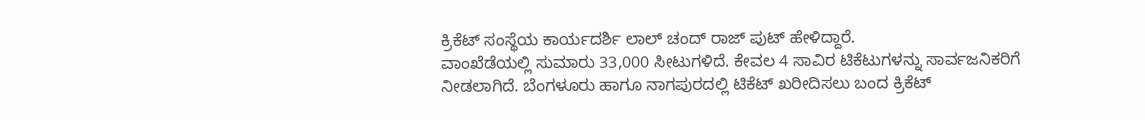ಕ್ರಿಕೆಟ್ ಸಂಸ್ಥೆಯ ಕಾರ್ಯದರ್ಶಿ ಲಾಲ್ ಚಂದ್ ರಾಜ್ ಪುಟ್ ಹೇಳಿದ್ದಾರೆ.
ವಾಂಖೆಡೆಯಲ್ಲಿ ಸುಮಾರು 33,000 ಸೀಟುಗಳಿದೆ. ಕೇವಲ 4 ಸಾವಿರ ಟಿಕೆಟುಗಳನ್ನು ಸಾರ್ವಜನಿಕರಿಗೆ ನೀಡಲಾಗಿದೆ. ಬೆಂಗಳೂರು ಹಾಗೂ ನಾಗಪುರದಲ್ಲಿ ಟಿಕೆಟ್ ಖರೀದಿಸಲು ಬಂದ ಕ್ರಿಕೆಟ್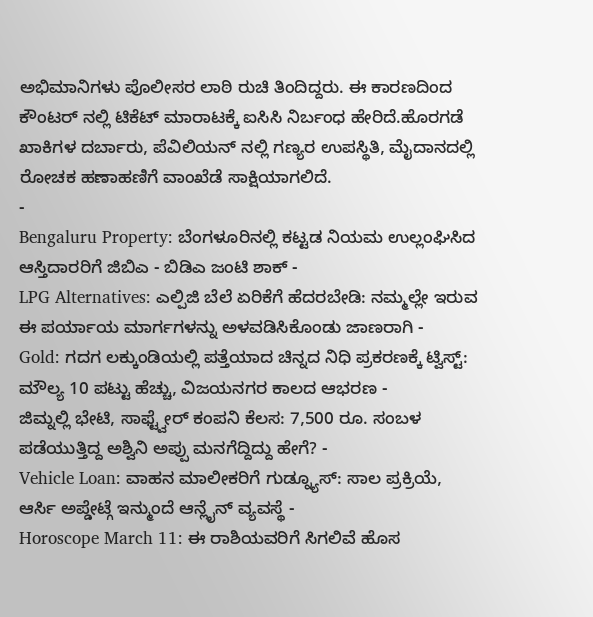ಅಭಿಮಾನಿಗಳು ಪೊಲೀಸರ ಲಾಠಿ ರುಚಿ ತಿಂದಿದ್ದರು. ಈ ಕಾರಣದಿಂದ ಕೌಂಟರ್ ನಲ್ಲಿ ಟಿಕೆಟ್ ಮಾರಾಟಕ್ಕೆ ಐಸಿಸಿ ನಿರ್ಬಂಧ ಹೇರಿದೆ.ಹೊರಗಡೆ ಖಾಕಿಗಳ ದರ್ಬಾರು, ಪೆವಿಲಿಯನ್ ನಲ್ಲಿ ಗಣ್ಯರ ಉಪಸ್ಥಿತಿ, ಮೈದಾನದಲ್ಲಿ ರೋಚಕ ಹಣಾಹಣಿಗೆ ವಾಂಖೆಡೆ ಸಾಕ್ಷಿಯಾಗಲಿದೆ.
-
Bengaluru Property: ಬೆಂಗಳೂರಿನಲ್ಲಿ ಕಟ್ಟಡ ನಿಯಮ ಉಲ್ಲಂಘಿಸಿದ ಆಸ್ತಿದಾರರಿಗೆ ಜಿಬಿಎ - ಬಿಡಿಎ ಜಂಟಿ ಶಾಕ್ -
LPG Alternatives: ಎಲ್ಪಿಜಿ ಬೆಲೆ ಏರಿಕೆಗೆ ಹೆದರಬೇಡಿ: ನಮ್ಮಲ್ಲೇ ಇರುವ ಈ ಪರ್ಯಾಯ ಮಾರ್ಗಗಳನ್ನು ಅಳವಡಿಸಿಕೊಂಡು ಜಾಣರಾಗಿ -
Gold: ಗದಗ ಲಕ್ಕುಂಡಿಯಲ್ಲಿ ಪತ್ತೆಯಾದ ಚಿನ್ನದ ನಿಧಿ ಪ್ರಕರಣಕ್ಕೆ ಟ್ವಿಸ್ಟ್: ಮೌಲ್ಯ 10 ಪಟ್ಟು ಹೆಚ್ಚು, ವಿಜಯನಗರ ಕಾಲದ ಆಭರಣ -
ಜಿಮ್ನಲ್ಲಿ ಭೇಟಿ, ಸಾಫ್ಟ್ವೇರ್ ಕಂಪನಿ ಕೆಲಸ: 7,500 ರೂ. ಸಂಬಳ ಪಡೆಯುತ್ತಿದ್ದ ಅಶ್ವಿನಿ ಅಪ್ಪು ಮನಗೆದ್ದಿದ್ದು ಹೇಗೆ? -
Vehicle Loan: ವಾಹನ ಮಾಲೀಕರಿಗೆ ಗುಡ್ನ್ಯೂಸ್: ಸಾಲ ಪ್ರಕ್ರಿಯೆ, ಆರ್ಸಿ ಅಪ್ಡೇಟ್ಗೆ ಇನ್ಮುಂದೆ ಆನ್ಲೈನ್ ವ್ಯವಸ್ಥೆ -
Horoscope March 11: ಈ ರಾಶಿಯವರಿಗೆ ಸಿಗಲಿವೆ ಹೊಸ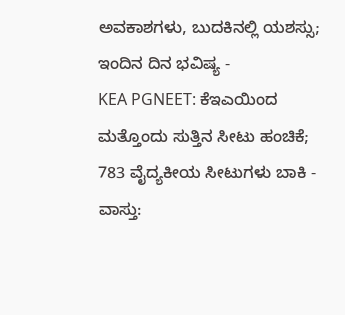ಅವಕಾಶಗಳು, ಬುದಕಿನಲ್ಲಿ ಯಶಸ್ಸು; ಇಂದಿನ ದಿನ ಭವಿಷ್ಯ -
KEA PGNEET: ಕೆಇಎಯಿಂದ ಮತ್ತೊಂದು ಸುತ್ತಿನ ಸೀಟು ಹಂಚಿಕೆ; 783 ವೈದ್ಯಕೀಯ ಸೀಟುಗಳು ಬಾಕಿ -
ವಾಸ್ತು: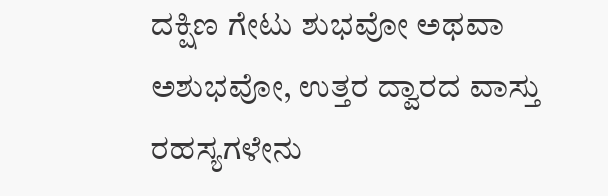ದಕ್ಷಿಣ ಗೇಟು ಶುಭವೋ ಅಥವಾ ಅಶುಭವೋ, ಉತ್ತರ ದ್ವಾರದ ವಾಸ್ತು ರಹಸ್ಯಗಳೇನು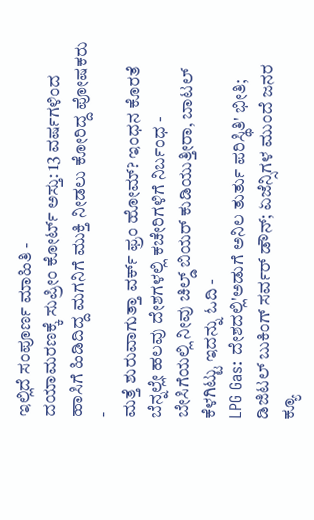ಇಲ್ಲಿದೆ ಸಂಪೂರ್ಣ ಮಾಹಿತಿ -
ದಯಾಮರಣಕ್ಕೆ ಸುಪ್ರೀಂ ಕೋರ್ಟ್ ಅಸ್ತು: 13 ವರ್ಷಗಳಿಂದ ಹಾಸಿಗೆ ಹಿಡಿದಿದ್ದ ಮಗನಿಗೆ ಮುಕ್ತಿ ನೀಡಲು ಕೋರಿದ್ದ ಪೋಷಕರು -
ಮತ್ತೆ ಶುರುವಾಗುತ್ತಾ ವರ್ಕ್ ಫ್ರಂ ಹೋಮ್? ಇಂಧನ ಕೊರತೆ ಬೆನ್ನಲ್ಲೇ ಹಲವು ದೇಶಗಳಲ್ಲಿ ಕಚೇರಿಗಳಿಗೆ ನಿರ್ಬಂಧ -
ಬೇಸಿಗೆಯಲ್ಲಿ ನೀವು ಚಿಲ್ಡ್ ಬಿಯರ್ ಕುಡಿಯುತ್ತೀರಾ, ಬಾಟಲ್ ಕೆಳಗಿಟ್ಟು ಇದನ್ನು ಓದಿ -
LPG Gas: ದೇಶದಲ್ಲಿ'ಅಡುಗೆ ಅನಿಲ ತುರ್ತು ಪರಿಸ್ಥಿತಿ' ಭೀತಿ; ಡಿಜಿಟಲ್ ಬುಕಿಂಗ್ ಸರ್ವರ್ ಡೌನ್; ಏಜೆನ್ಸಿಗಳ ಮುಂದೆ ಜನರ ಕ್ಯೂ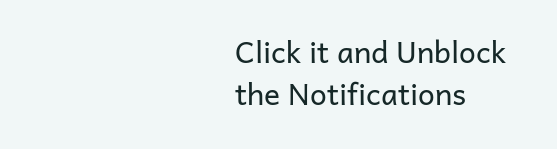Click it and Unblock the Notifications